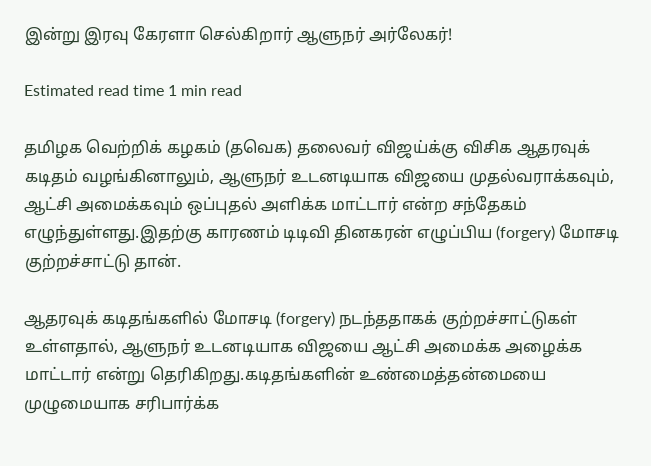இன்று இரவு கேரளா செல்கிறார் ஆளுநர் அர்லேகர்!

Estimated read time 1 min read

தமிழக வெற்றிக் கழகம் (தவெக) தலைவர் விஜய்க்கு விசிக ஆதரவுக் கடிதம் வழங்கினாலும், ஆளுநர் உடனடியாக விஜயை முதல்வராக்கவும், ஆட்சி அமைக்கவும் ஒப்புதல் அளிக்க மாட்டார் என்ற சந்தேகம் எழுந்துள்ளது.இதற்கு காரணம் டிடிவி தினகரன் எழுப்பிய (forgery) மோசடி குற்றச்சாட்டு தான்.

ஆதரவுக் கடிதங்களில் மோசடி (forgery) நடந்ததாகக் குற்றச்சாட்டுகள் உள்ளதால், ஆளுநர் உடனடியாக விஜயை ஆட்சி அமைக்க அழைக்க மாட்டார் என்று தெரிகிறது.கடிதங்களின் உண்மைத்தன்மையை முழுமையாக சரிபார்க்க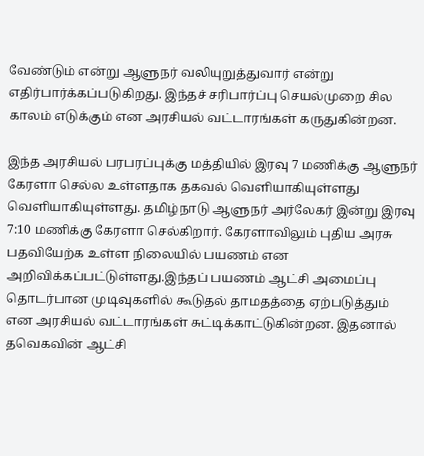வேண்டும் என்று ஆளுநர் வலியுறுத்துவார் என்று எதிர்பார்க்கப்படுகிறது. இந்தச் சரிபார்ப்பு செயல்முறை சில காலம் எடுக்கும் என அரசியல் வட்டாரங்கள் கருதுகின்றன.

இந்த அரசியல் பரபரப்புக்கு மத்தியில் இரவு 7 மணிக்கு ஆளுநர் கேரளா செல்ல உள்ளதாக தகவல் வெளியாகியுள்ளது வெளியாகியுள்ளது. தமிழ்நாடு ஆளுநர் அர்லேகர் இன்று இரவு 7:10 மணிக்கு கேரளா செல்கிறார். கேரளாவிலும் புதிய அரசு பதவியேற்க உள்ள நிலையில் பயணம் என அறிவிக்கப்பட்டுள்ளது.இந்தப் பயணம் ஆட்சி அமைப்பு தொடர்பான முடிவுகளில் கூடுதல் தாமதத்தை ஏற்படுத்தும் என அரசியல் வட்டாரங்கள் சுட்டிக்காட்டுகின்றன. இதனால் தவெகவின் ஆட்சி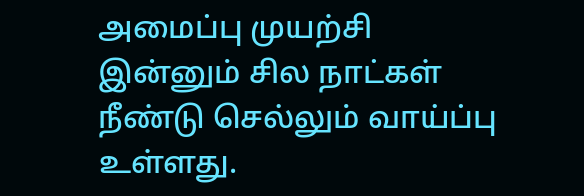அமைப்பு முயற்சி இன்னும் சில நாட்கள் நீண்டு செல்லும் வாய்ப்பு உள்ளது.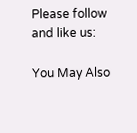Please follow and like us:

You May Also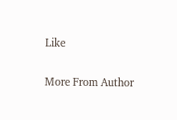Like

More From Author